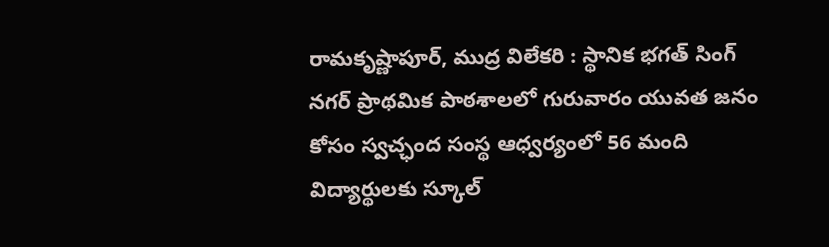రామకృష్ణాపూర్, ముద్ర విలేకరి : స్థానిక భగత్ సింగ్ నగర్ ప్రాథమిక పాఠశాలలో గురువారం యువత జనం కోసం స్వచ్ఛంద సంస్థ ఆధ్వర్యంలో 56 మంది విద్యార్థులకు స్కూల్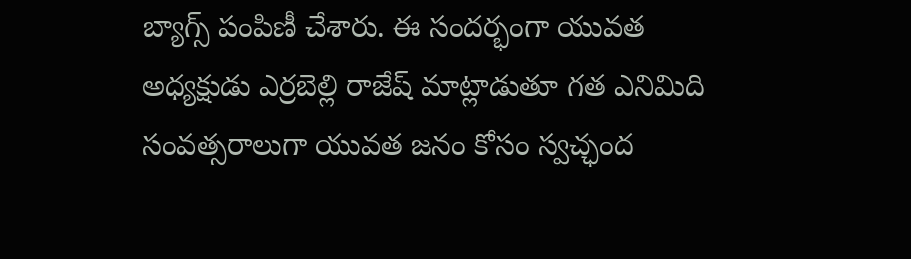బ్యాగ్స్ పంపిణీ చేశారు. ఈ సందర్భంగా యువత అధ్యక్షుడు ఎర్రబెల్లి రాజేష్ మాట్లాడుతూ గత ఎనిమిది సంవత్సరాలుగా యువత జనం కోసం స్వచ్ఛంద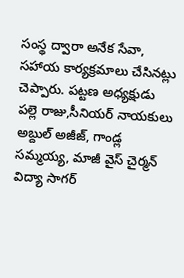సంస్థ ద్వారా అనేక సేవా, సహాయ కార్యక్రమాలు చేసినట్లు చెప్పారు. పట్టణ అధ్యక్షుడు పల్లె రాజు,సీనియర్ నాయకులు అబ్దుల్ అజీజ్, గాండ్ల సమ్మయ్య, మాజీ వైస్ చైర్మన్ విద్యా సాగర్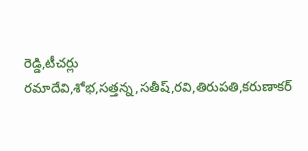రెడ్డి,టీచర్లు రమాదేవి,శోభ,సత్తన్న,సతీష్,రవి,తిరుపతి,కరుణాకర్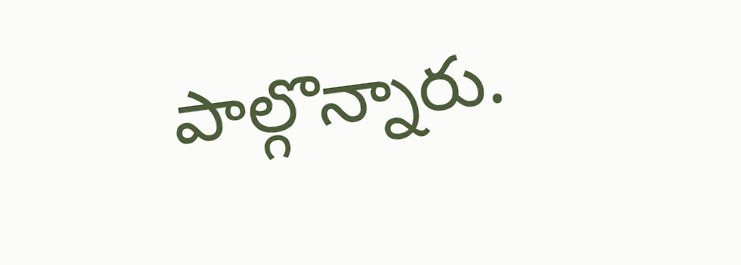పాల్గొన్నారు.